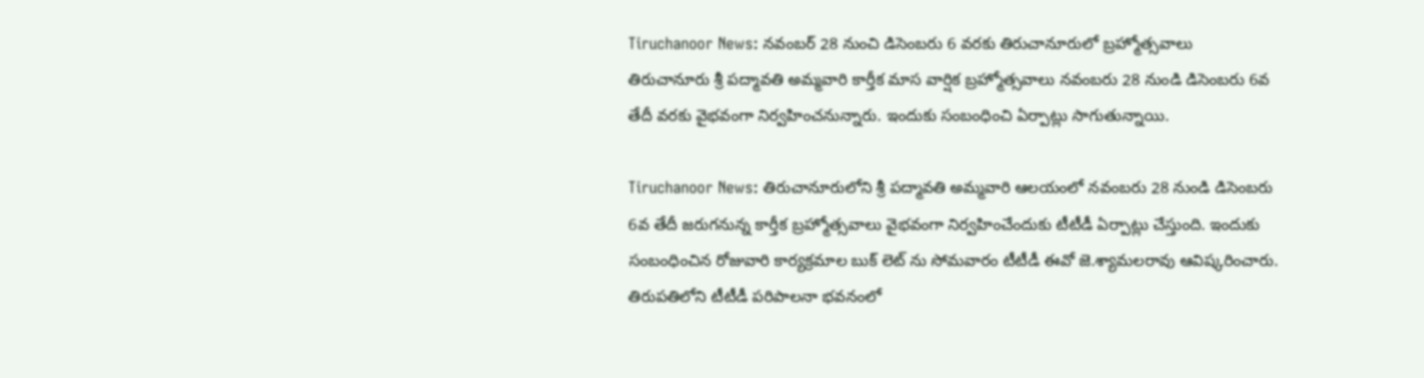Tiruchanoor News: నవంబర్ 28 నుంచి డిసెంబరు 6 వరకు తిరుచానూరులో బ్రహ్మోత్సవాలు
తిరుచానూరు శ్రీ పద్మావతి అమ్మవారి కార్తీక మాస వార్షిక బ్రహ్మోత్సవాలు నవంబరు 28 నుండి డిసెంబరు 6వ తేదీ వరకు వైభవంగా నిర్వహించనున్నారు. ఇందుకు సంబంధించి ఏర్పాట్లు సాగుతున్నాయి.

Tiruchanoor News: తిరుచానూరులోని శ్రీ పద్మావతి అమ్మవారి ఆలయంలో నవంబరు 28 నుండి డిసెంబరు 6వ తేదీ జరుగనున్న కార్తీక బ్రహ్మోత్సవాలు వైభవంగా నిర్వహించేందుకు టీటీడీ ఏర్పాట్లు చేస్తుంది. ఇందుకు సంబంధించిన రోజువారి కార్యక్రమాల బుక్ లెట్ ను సోమవారం టీటీడీ ఈవో జె.శ్యామలరావు ఆవిష్కరించారు. తిరుపతిలోని టీటీడీ పరిపాలనా భవనంలో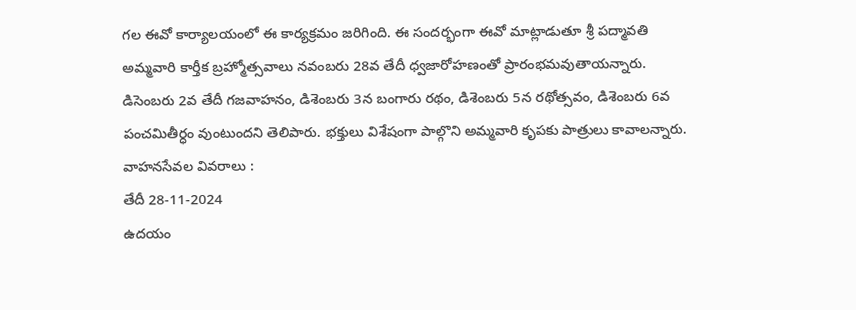గల ఈవో కార్యాలయంలో ఈ కార్యక్రమం జరిగింది. ఈ సందర్భంగా ఈవో మాట్లాడుతూ శ్రీ పద్మావతి అమ్మవారి కార్తీక బ్రహ్మోత్సవాలు నవంబరు 28వ తేదీ ధ్వజారోహణంతో ప్రారంభమవుతాయన్నారు. డిసెంబరు 2వ తేదీ గజవాహనం, డిశెంబరు 3న బంగారు రథం, డిశెంబరు 5న రథోత్సవం, డిశెంబరు 6వ పంచమితీర్ధం వుంటుందని తెలిపారు. భక్తులు విశేషంగా పాల్గొని అమ్మవారి కృపకు పాత్రులు కావాలన్నారు.
వాహనసేవల వివరాలు :
తేదీ 28-11-2024
ఉదయం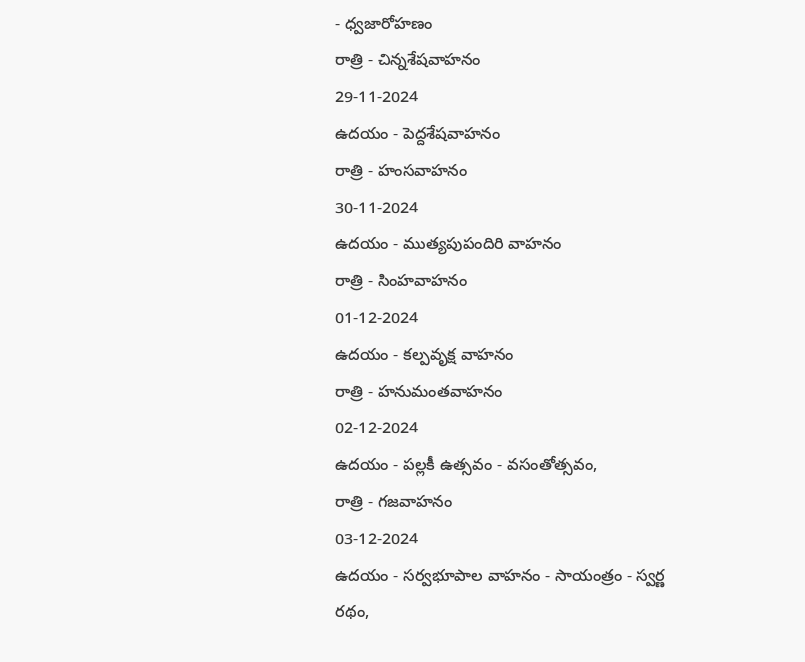- ధ్వజారోహణం
రాత్రి - చిన్నశేషవాహనం
29-11-2024
ఉదయం - పెద్దశేషవాహనం
రాత్రి - హంసవాహనం
30-11-2024
ఉదయం - ముత్యపుపందిరి వాహనం
రాత్రి - సింహవాహనం
01-12-2024
ఉదయం - కల్పవృక్ష వాహనం
రాత్రి - హనుమంతవాహనం
02-12-2024
ఉదయం - పల్లకీ ఉత్సవం - వసంతోత్సవం,
రాత్రి - గజవాహనం
03-12-2024
ఉదయం - సర్వభూపాల వాహనం - సాయంత్రం - స్వర్ణ రథం,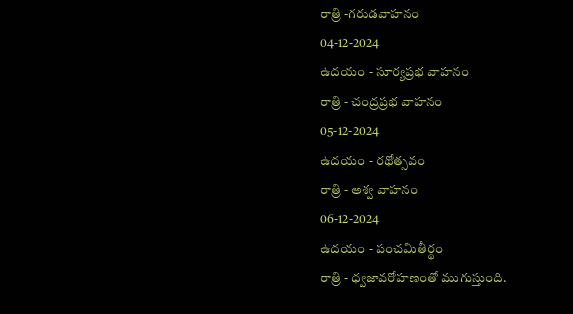రాత్రి -గరుడవాహనం
04-12-2024
ఉదయం - సూర్యప్రభ వాహనం
రాత్రి - చంద్రప్రభ వాహనం
05-12-2024
ఉదయం - రథోత్సవం
రాత్రి - అశ్వ వాహనం
06-12-2024
ఉదయం - పంచమితీర్థం
రాత్రి - ధ్వజావరోహణంతో ముగుస్తుంది.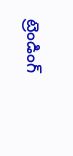ట్రెండింగ్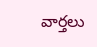వార్తలు